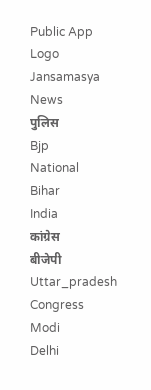Public App Logo
Jansamasya
News
पुलिस
Bjp
National
Bihar
India
कांग्रेस
बीजेपी
Uttar_pradesh
Congress
Modi
Delhi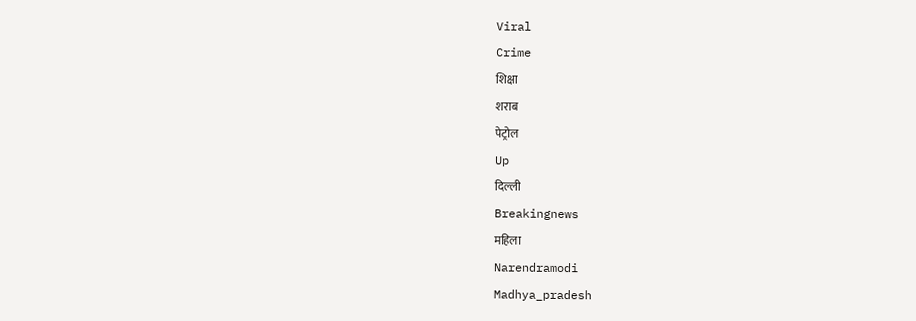Viral
Crime
शिक्षा
शराब
पेट्रोल
Up
दिल्ली
Breakingnews
महिला
Narendramodi
Madhya_pradesh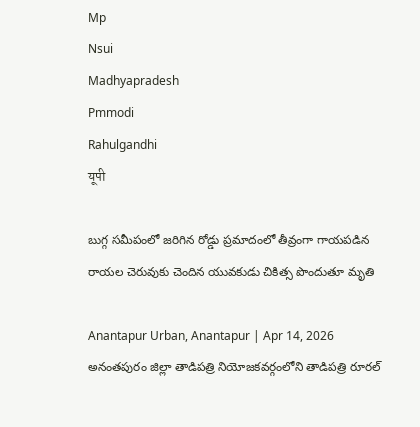Mp
Nsui
Madhyapradesh
Pmmodi
Rahulgandhi
यूपी

బుగ్గ సమీపంలో జరిగిన రోడ్డు ప్రమాదంలో తీవ్రంగా గాయపడిన రాయల చెరువుకు చెందిన యువకుడు చికిత్స పొందుతూ మృతి

Anantapur Urban, Anantapur | Apr 14, 2026
అనంతపురం జిల్లా తాడిపత్రి నియోజకవర్గంలోని తాడిపత్రి రూరల్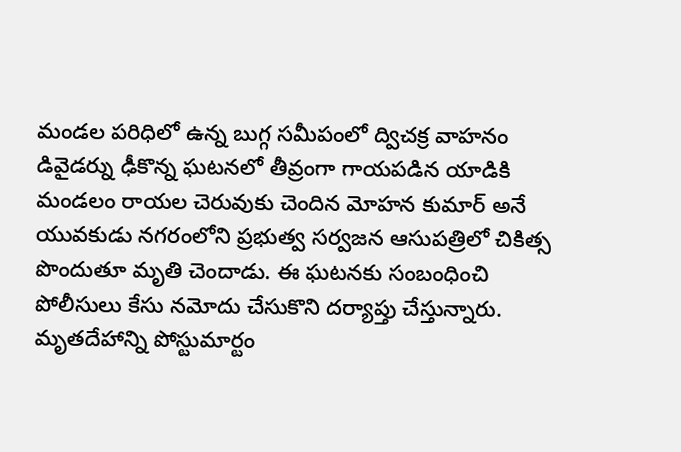మండల పరిధిలో ఉన్న బుగ్గ సమీపంలో ద్విచక్ర వాహనం డివైడర్ను ఢీకొన్న ఘటనలో తీవ్రంగా గాయపడిన యాడికి మండలం రాయల చెరువుకు చెందిన మోహన కుమార్ అనే యువకుడు నగరంలోని ప్రభుత్వ సర్వజన ఆసుపత్రిలో చికిత్స పొందుతూ మృతి చెందాడు. ఈ ఘటనకు సంబంధించి పోలీసులు కేసు నమోదు చేసుకొని దర్యాప్తు చేస్తున్నారు. మృతదేహాన్ని పోస్టుమార్టం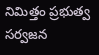నిమిత్తం ప్రభుత్వ సర్వజన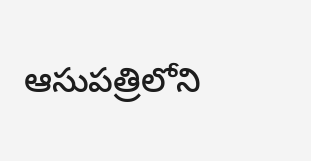ఆసుపత్రిలోని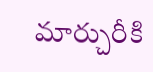మార్చురీకి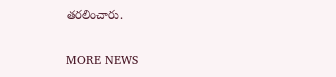తరలించారు.

MORE NEWS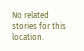No related stories for this location.